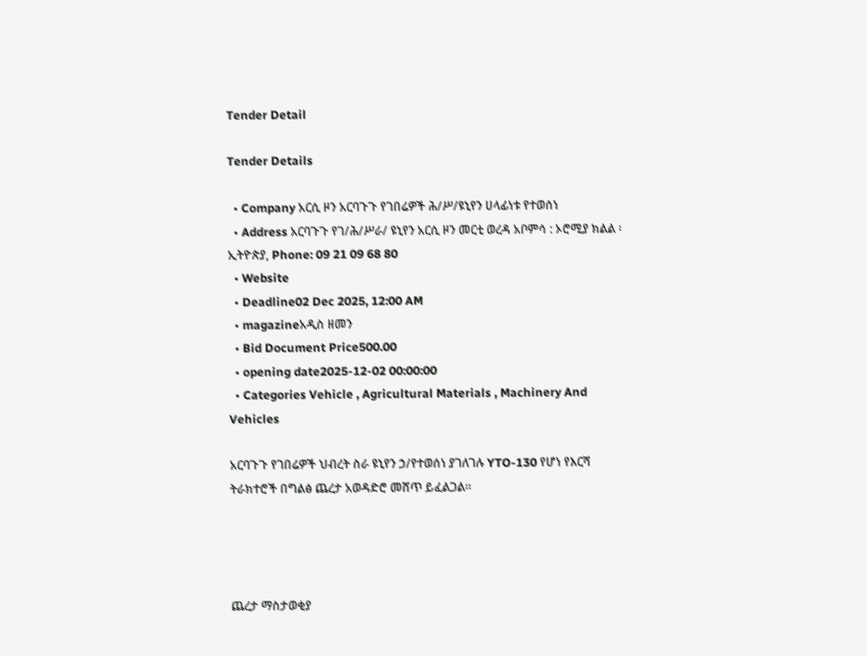Tender Detail

Tender Details

  • Company አርሲ ዞን አርባጉጉ የገበሬዎች ሕ/ሥ/ዩኒየን ሀላፊነቱ የተወሰነ
  • Address አርባጉጉ የገ/ሕ/ሥራ/ ዩኒየን አርሲ ዞን መርቲ ወረዳ አቦምሳ : ኦሮሚያ ክልል ፡ ኢትዮጵያ, Phone: 09 21 09 68 80
  • Website
  • Deadline02 Dec 2025, 12:00 AM
  • magazineአዲስ ዘመን
  • Bid Document Price500.00
  • opening date2025-12-02 00:00:00
  • Categories Vehicle , Agricultural Materials , Machinery And Vehicles

አርባጉጉ የገበሬዎች ህብረት ስራ ዩኒየን ኃ/የተወሰነ ያገለገሉ YTO-130 የሆነ የእርሻ ትራክተሮች በግልፅ ጨረታ አወዳድሮ መሸጥ ይፈልጋል።




ጨረታ ማስታወቂያ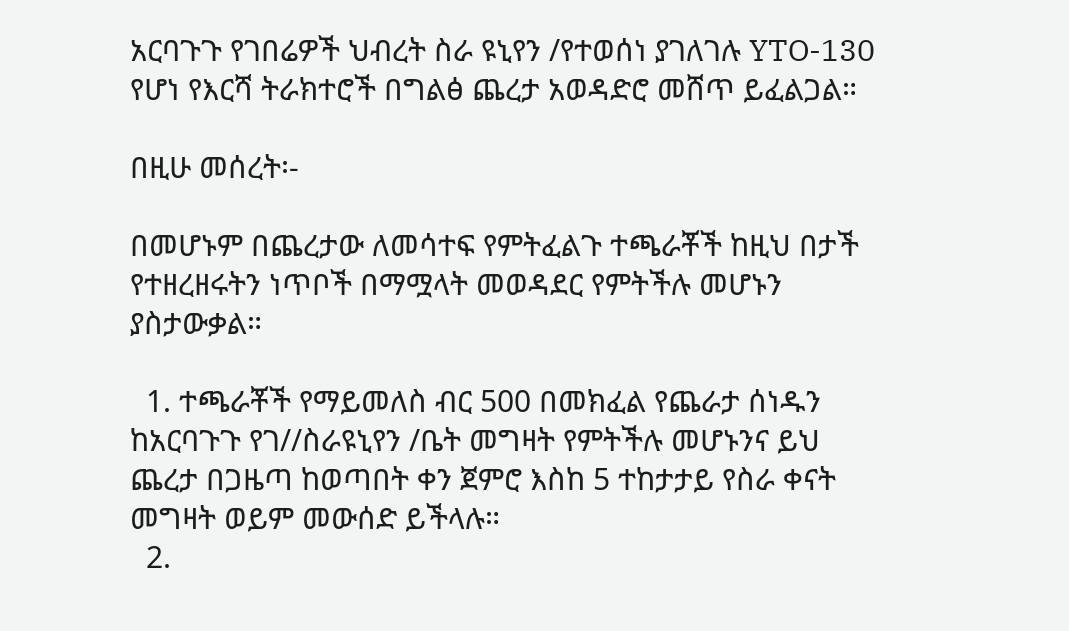አርባጉጉ የገበሬዎች ህብረት ስራ ዩኒየን /የተወሰነ ያገለገሉ YTO-130 የሆነ የእርሻ ትራክተሮች በግልፅ ጨረታ አወዳድሮ መሸጥ ይፈልጋል።

በዚሁ መሰረት፡-

በመሆኑም በጨረታው ለመሳተፍ የምትፈልጉ ተጫራቾች ከዚህ በታች የተዘረዘሩትን ነጥቦች በማሟላት መወዳደር የምትችሉ መሆኑን ያስታውቃል።

  1. ተጫራቾች የማይመለስ ብር 500 በመክፈል የጨራታ ሰነዱን ከአርባጉጉ የገ//ስራዩኒየን /ቤት መግዛት የምትችሉ መሆኑንና ይህ ጨረታ በጋዜጣ ከወጣበት ቀን ጀምሮ እስከ 5 ተከታታይ የስራ ቀናት መግዛት ወይም መውሰድ ይችላሉ።
  2.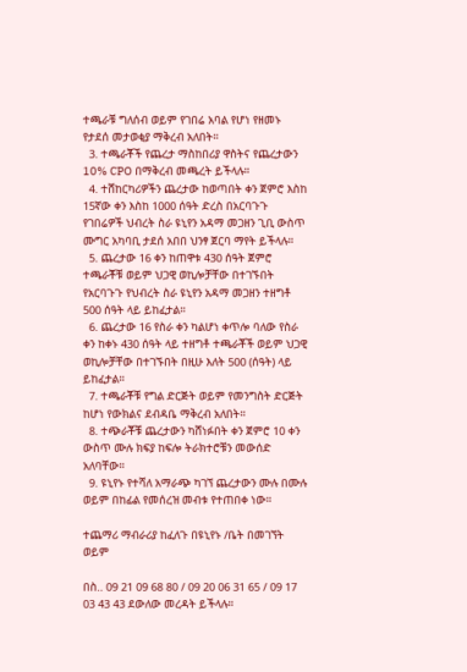ተጫራቹ ግለሰብ ወይም የገበሬ አባል የሆነ የዘመኑ የታደሰ መታወቂያ ማቅረብ አለበት።
  3. ተጫራቾች የጨረታ ማስከበሪያ ዋስትና የጨረታውን 10% CPO በማቅረብ መጫረት ይችላሉ።
  4. ተሸከርካሪዎችን ጨረታው ከወጣበት ቀን ጀምሮ እስከ 15ኛው ቀን እስከ 1000 ሰዓት ድረስ በአርባጉጉ የገበሬዎች ህብረት ስራ ዩኒየን አዳማ መጋዘን ጊቢ ውስጥ ሙግር አካባቢ ታደሰ አበበ ህንፃ ጀርባ ማየት ይችላሉ።
  5. ጨረታው 16 ቀን ከጠዋቱ 430 ሰዓት ጀምሮ ተጫራቾቹ ወይም ህጋዊ ወኪሎቻቸው በተገኙበት የአርባጉጉ የህብረት ስራ ዩኒየን አዳማ መጋዘን ተዘግቶ 500 ሰዓት ላይ ይከፈታል።
  6. ጨረታው 16 የስራ ቀን ካልሆነ ቀጥሎ ባለው የስራ ቀን ከቀኑ 430 ሰዓት ላይ ተዘግቶ ተጫራቾች ወይም ህጋዊ ወኪሎቻቸው በተገኙበት በዚሁ እለት 500 (ሰዓት) ላይ ይከፈታል።
  7. ተጫራቾቹ የግል ድርጅት ወይም የመንግስት ድርጅት ከሆነ የውክልና ደብዳቤ ማቅረብ አለበት።
  8. ተጭራቾቹ ጨረታውን ካሸነፉበት ቀን ጀምሮ 10 ቀን ውስጥ ሙሉ ክፍያ ከፍሎ ትራክተሮቹን መውሰድ አለባቸው።
  9. ዩኒየኑ የተሻለ አማራጭ ካገኘ ጨረታውን ሙሉ በሙሉ ወይም በከፊል የመሰረዝ መብቱ የተጠበቀ ነው።

ተጨማሪ ማብራሪያ ከፈለጉ በዩኒየኑ /ቤት በመገኘት ወይም

በስ.. 09 21 09 68 80 / 09 20 06 31 65 / 09 17 03 43 43 ደውለው መረዳት ይችላሉ።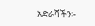አድራሻችን፡-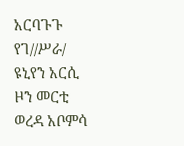አርባጉጉ የገ//ሥራ/ ዩኒየን አርሲ ዞን መርቲ ወረዳ አቦምሳ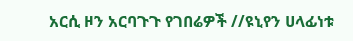አርሲ ዞን አርባጉጉ የገበሬዎች //ዩኒየን ሀላፊነቱ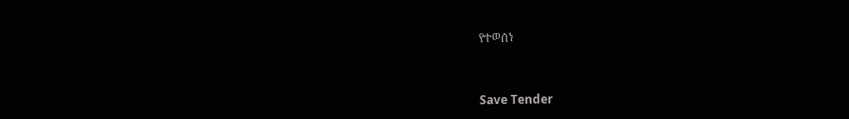የተወሰነ



Save Tender